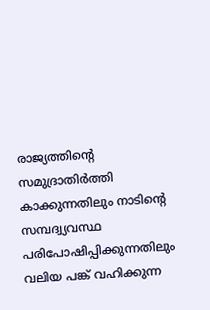രാജ്യത്തിന്റെ സമുദ്രാതിർത്തി കാക്കുന്നതിലും നാടിന്റെ സമ്പദ്വ്യവസ്ഥ പരിപോഷിപ്പിക്കുന്നതിലും വലിയ പങ്ക് വഹിക്കുന്ന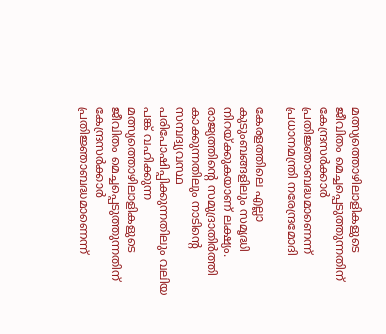മത്സ്യത്തൊഴിലാളികളുടെ ജീവിതം മെച്ചപ്പെടുത്തുന്നതിന് കേന്ദ്രസർക്കാർ പ്രതിജ്ഞാബദ്ധമാണെന്ന് പ്രധാനമന്ത്രി നരേന്ദ്രമോദി

കേരളത്തിലെ എല്ലാ കുടുംബങ്ങളിലും സമൃദ്ധി നിറയ്ക്കുകയാണ് ലക്ഷ്യം. രാജ്യത്തിന്റെ സമുദ്രാതിർത്തി കാക്കുന്നതിലും നാടിന്റെ സമ്പദ്വ്യവസ്ഥ പരിപോഷിപ്പിക്കുന്നതിലും വലിയ പങ്ക് വഹിക്കുന്ന മത്സ്യത്തൊഴിലാളികളുടെ ജീവിതം മെച്ചപ്പെടുത്തുന്നതിന് കേന്ദ്രസർക്കാർ പ്രതിജ്ഞാബദ്ധമാണെന്ന്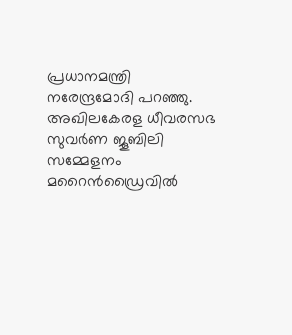പ്രധാനമന്ത്രി നരേന്ദ്രമോദി പറഞ്ഞു. അഖിലകേരള ധീവരസഭ സുവർണ ജൂബിലി സമ്മേളനം മറൈൻഡ്രൈവിൽ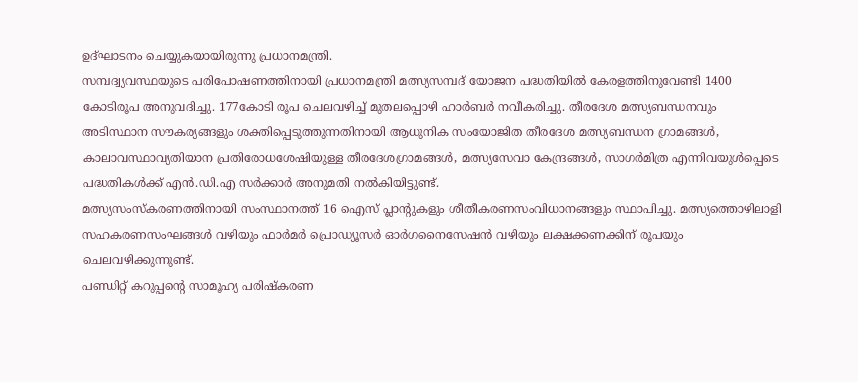ഉദ്ഘാടനം ചെയ്യുകയായിരുന്നു പ്രധാനമന്ത്രി.
സമ്പദ്വ്യവസ്ഥയുടെ പരിപോഷണത്തിനായി പ്രധാനമന്ത്രി മത്സ്യസമ്പദ് യോജന പദ്ധതിയിൽ കേരളത്തിനുവേണ്ടി 1400 കോടിരൂപ അനുവദിച്ചു. 177കോടി രൂപ ചെലവഴിച്ച് മുതലപ്പൊഴി ഹാർബർ നവീകരിച്ചു. തീരദേശ മത്സ്യബന്ധനവും അടിസ്ഥാന സൗകര്യങ്ങളും ശക്തിപ്പെടുത്തുന്നതിനായി ആധുനിക സംയോജിത തീരദേശ മത്സ്യബന്ധന ഗ്രാമങ്ങൾ, കാലാവസ്ഥാവ്യതിയാന പ്രതിരോധശേഷിയുള്ള തീരദേശഗ്രാമങ്ങൾ, മത്സ്യസേവാ കേന്ദ്രങ്ങൾ, സാഗർമിത്ര എന്നിവയുൾപ്പെടെ പദ്ധതികൾക്ക് എൻ.ഡി.എ സർക്കാർ അനുമതി നൽകിയിട്ടുണ്ട്.
മത്സ്യസംസ്കരണത്തിനായി സംസ്ഥാനത്ത് 16 ഐസ് പ്ലാന്റുകളും ശീതീകരണസംവിധാനങ്ങളും സ്ഥാപിച്ചു. മത്സ്യത്തൊഴിലാളി സഹകരണസംഘങ്ങൾ വഴിയും ഫാർമർ പ്രൊഡ്യൂസർ ഓർഗനൈസേഷൻ വഴിയും ലക്ഷക്കണക്കിന് രൂപയും ചെലവഴിക്കുന്നുണ്ട്.
പണ്ഡിറ്റ് കറുപ്പന്റെ സാമൂഹ്യ പരിഷ്കരണ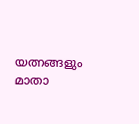യത്നങ്ങളും മാതാ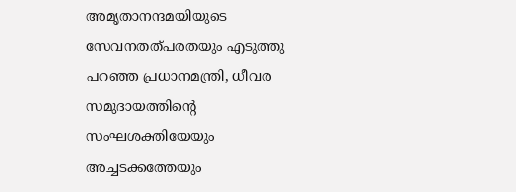അമൃതാനന്ദമയിയുടെ സേവനതത്പരതയും എടുത്തു പറഞ്ഞ പ്രധാനമന്ത്രി, ധീവര സമുദായത്തിന്റെ സംഘശക്തിയേയും അച്ചടക്കത്തേയും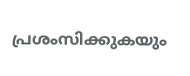പ്രശംസിക്കുകയും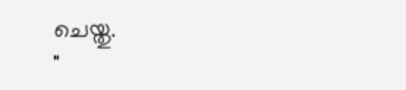ചെയ്തു.
"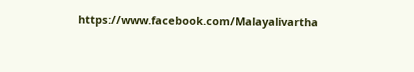https://www.facebook.com/Malayalivartha